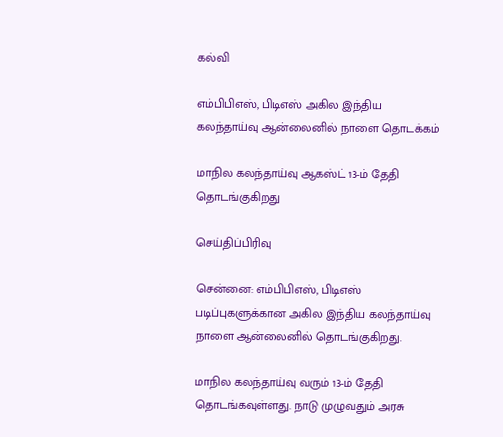கல்வி

எம்பிபிஎஸ், பிடிஎஸ் அகில இந்திய கலந்தாய்வு ஆன்லைனில் நாளை தொடக்கம்

மாநில கலந்தாய்வு ஆகஸ்ட் 13-ம் தேதி தொடங்குகிறது

செய்திப்பிரிவு

சென்னை: எம்பிபிஎஸ், பிடிஎஸ் படிப்புகளுக்கான அகில இந்திய கலந்தாய்வு நாளை ஆன்லைனில் தொடங்குகிறது.

மாநில கலந்தாய்வு வரும் 13-ம் தேதி தொடங்கவுள்ளது. நாடு முழுவதும் அரசு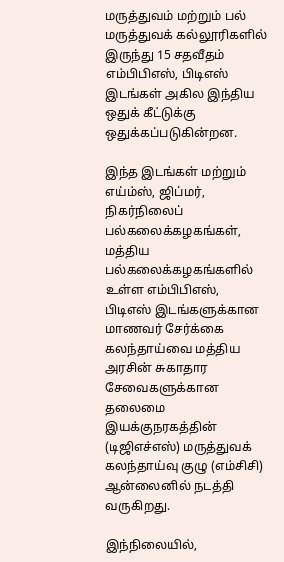மருத்துவம் மற்றும் பல் மருத்துவக் கல்லூரிகளில் இருந்து 15 சதவீதம் எம்பிபிஎஸ், பிடிஎஸ் இடங்கள் அகில இந்திய ஒதுக் கீட்டுக்கு ஒதுக்கப்படுகின்றன.

இந்த இடங்கள் மற்றும் எய்ம்ஸ், ஜிப்மர், நிகர்நிலைப் பல்கலைக்கழகங்கள், மத்திய பல்கலைக்கழகங்களில் உள்ள எம்பிபிஎஸ், பிடிஎஸ் இடங்களுக்கான மாணவர் சேர்க்கை கலந்தாய்வை மத்திய அரசின் சுகாதார சேவைகளுக்கான தலைமை இயக்குநரகத்தின் (டிஜிஎச்எஸ்) மருத்துவக் கலந்தாய்வு குழு (எம்சிசி) ஆன்லைனில் நடத்தி வருகிறது.

இந்நிலையில்,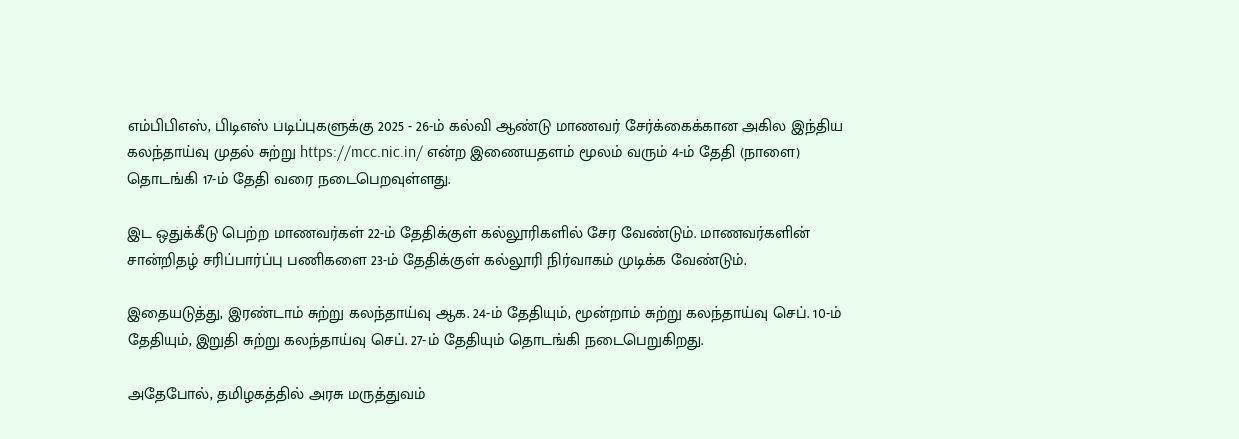எம்பிபிஎஸ், பிடிஎஸ் படிப்புகளுக்கு 2025 - 26-ம் கல்வி ஆண்டு மாணவர் சேர்க்கைக்கான அகில இந்திய கலந்தாய்வு முதல் சுற்று https://mcc.nic.in/ என்ற இணையதளம் மூலம் வரும் 4-ம் தேதி (நாளை) தொடங்கி 17-ம் தேதி வரை நடைபெறவுள்ளது.

இட ஒதுக்கீடு பெற்ற மாணவர்கள் 22-ம் தேதிக்குள் கல்லூரிகளில் சேர வேண்டும். மாணவர்களின் சான்றிதழ் சரிப்பார்ப்பு பணிகளை 23-ம் தேதிக்குள் கல்லூரி நிர்வாகம் முடிக்க வேண்டும்.

இதையடுத்து, இரண்டாம் சுற்று கலந்தாய்வு ஆக. 24-ம் தேதியும், மூன்றாம் சுற்று கலந்தாய்வு செப். 10-ம் தேதியும், இறுதி சுற்று கலந்தாய்வு செப். 27-ம் தேதியும் தொடங்கி நடைபெறுகிறது.

அதேபோல், தமிழகத்தில் அரசு மருத்துவம்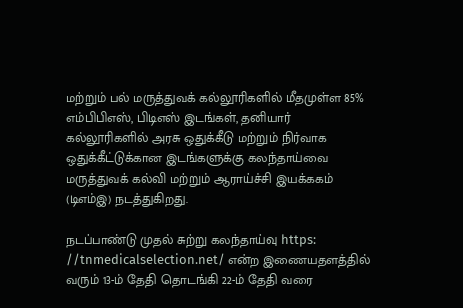மற்றும் பல் மருத்துவக் கல்லூரிகளில் மீதமுள்ள 85% எம்பிபிஎஸ், பிடிஎஸ் இடங்கள், தனியார் கல்லூரிகளில் அரசு ஒதுக்கீடு மற்றும் நிர்வாக ஒதுக்கீட்டுக்கான இடங்களுக்கு கலந்தாய்வை மருத்துவக் கல்வி மற்றும் ஆராய்ச்சி இயக்ககம் (டிஎம்இ) நடத்துகிறது.

நடப்பாண்டு முதல் சுற்று கலந்தாய்வு https: //tnmedicalselection.net/ என்ற இணையதளத்தில் வரும் 13-ம் தேதி தொடங்கி 22-ம் தேதி வரை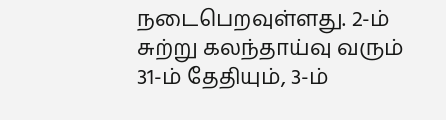நடைபெறவுள்ளது. 2-ம் சுற்று கலந்தாய்வு வரும் 31-ம் தேதியும், 3-ம்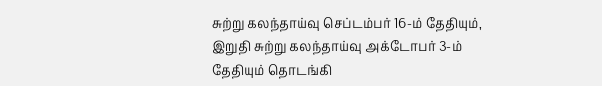சுற்று கலந்தாய்வு செப்டம்பர் 16-ம் தேதியும், இறுதி சுற்று கலந்தாய்வு அக்டோபர் 3-ம் தேதியும் தொடங்கி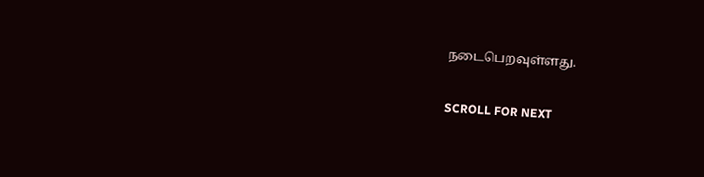நடைபெறவுள்ளது.

SCROLL FOR NEXT